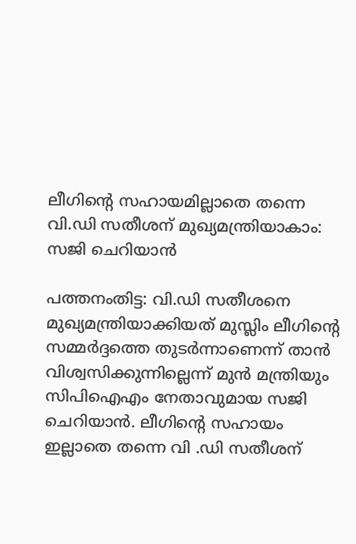ലീഗിന്റെ സഹായമില്ലാതെ തന്നെ വി.ഡി സതീശന് മുഖ്യമന്ത്രിയാകാം: സജി ചെറിയാൻ

പത്തനംതിട്ട: വി.ഡി സതീശനെ മുഖ്യമന്ത്രിയാക്കിയത് മുസ്ലിം ലീഗിന്റെ സമ്മർദ്ദത്തെ തുടർന്നാണെന്ന് താൻ വിശ്വസിക്കുന്നില്ലെന്ന് മുൻ മന്ത്രിയും സിപിഐഎം നേതാവുമായ സജി ചെറിയാൻ. ലീഗിൻ്റെ സഹായം ഇല്ലാതെ തന്നെ വി .ഡി സതീശന്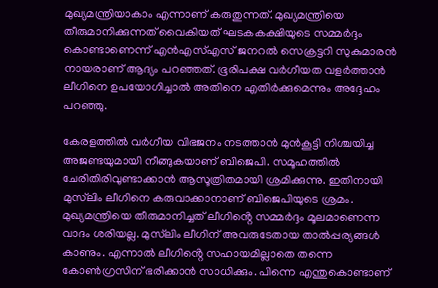മുഖ്യമന്ത്രിയാകാം എന്നാണ് കരുതുന്നത്. മുഖ്യമന്ത്രിയെ തീരുമാനിക്കുന്നത് വൈകിയത് ഘടകകക്ഷിയുടെ സമ്മർദ്ദം കൊണ്ടാണെന്ന് എൻഎസ്എസ് ജനറൽ സെക്രട്ടറി സുകുമാരൻ നായരാണ് ആദ്യം പറഞ്ഞത്. ഭൂരിപക്ഷ വർഗീയത വളർത്താൻ ലീഗിനെ ഉപയോഗിച്ചാൽ അതിനെ എതിർക്കുമെന്നും അദ്ദേഹം പറഞ്ഞു.

കേരളത്തിൽ വർഗീയ വിഭജനം നടത്താൻ മുൻകൂട്ടി നിശ്ചയിച്ച അജണ്ടയുമായി നീങ്ങുകയാണ് ബിജെപി. സമൂഹത്തിൽ ചേരിതിരിവുണ്ടാക്കാൻ ആസൂത്രിതമായി ശ്രമിക്കുന്നു. ഇതിനായി മുസ്‌ലിം ലീഗിനെ കരുവാക്കാനാണ് ബിജെപിയുടെ ശ്രമം. മുഖ്യമന്ത്രിയെ തീരുമാനിച്ചത് ലീഗിൻ്റെ സമ്മർദ്ദം മൂലമാണെന്ന വാദം ശരിയല്ല. മുസ്‌ലിം ലീഗിന് അവരുടേതായ താൽപ്പര്യങ്ങൾ കാണും. എന്നാൽ ലീഗിൻ്റെ സഹായമില്ലാതെ തന്നെ കോൺഗ്രസിന് ഭരിക്കാൻ സാധിക്കും. പിന്നെ എന്തുകൊണ്ടാണ്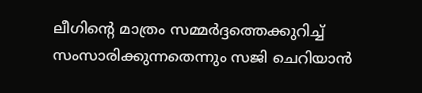ലീഗിൻ്റെ മാത്രം സമ്മർദ്ദത്തെക്കുറിച്ച് സംസാരിക്കുന്നതെന്നും സജി ചെറിയാൻ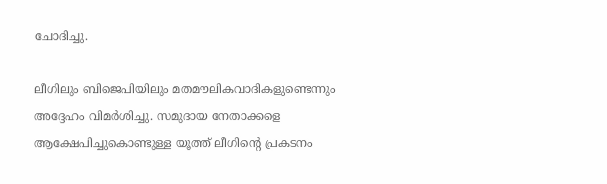ചോദിച്ചു.

ലീഗിലും ബിജെപിയിലും മതമൗലികവാദികളുണ്ടെന്നും അദ്ദേഹം വിമർശിച്ചു. സമുദായ നേതാക്കളെ ആക്ഷേപിച്ചുകൊണ്ടുള്ള യൂത്ത് ലീഗിൻ്റെ പ്രകടനം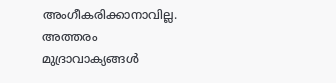അംഗീകരിക്കാനാവില്ല. അത്തരം മുദ്രാവാക്യങ്ങൾ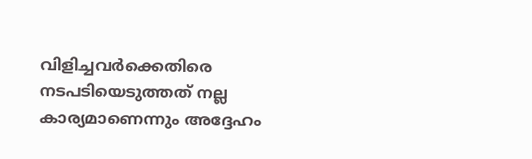വിളിച്ചവർക്കെതിരെ നടപടിയെടുത്തത് നല്ല കാര്യമാണെന്നും അദ്ദേഹം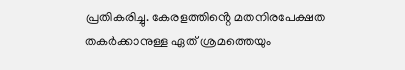പ്രതികരിച്ചു. കേരളത്തിൻ്റെ മതനിരപേക്ഷത തകർക്കാനുള്ള ഏത് ശ്രമത്തെയും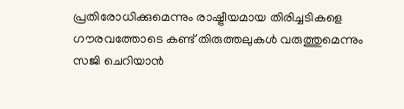പ്രതിരോധിക്കുമെന്നും രാഷ്ട്രീയമായ തിരിച്ചടികളെ ഗൗരവത്തോടെ കണ്ട് തിരുത്തലുകൾ വരുത്തുമെന്നും സജി ചെറിയാൻ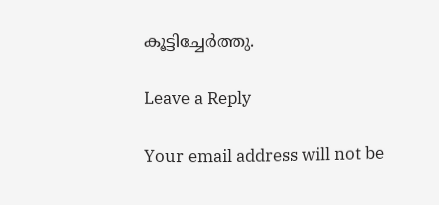കൂട്ടിച്ചേർത്തു.

Leave a Reply

Your email address will not be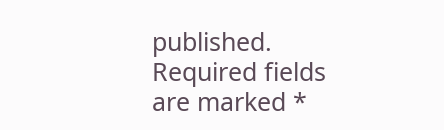published. Required fields are marked *